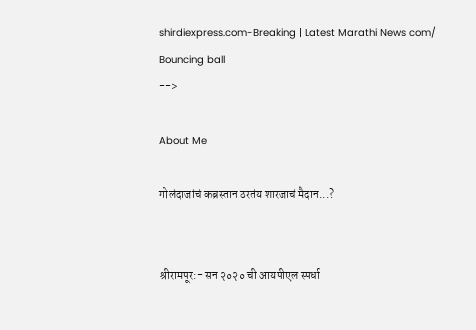shirdiexpress.com-Breaking | Latest Marathi News com/
Bouncing ball
-->

About Me

गोलंदाजांचं कब्रस्तान ठरतंय शारजाचं मैदान...?


श्रीरामपूर:- सन २०२० ची आयपीएल स्पर्धा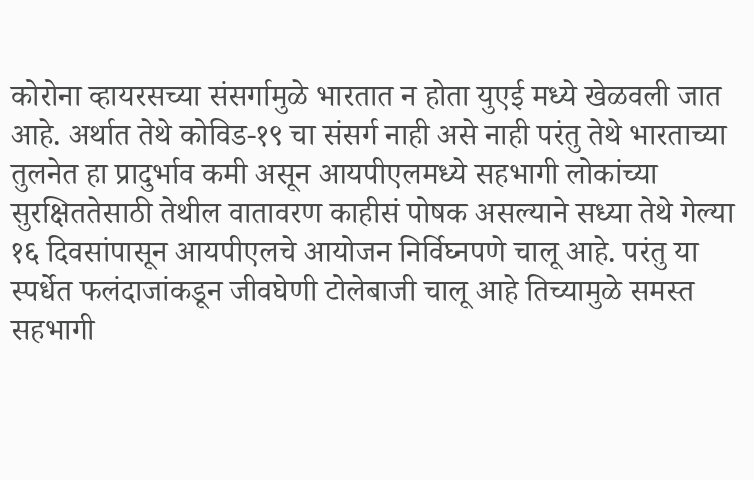कोरोना व्हायरसच्या संसर्गामुळे भारतात न होता युएई मध्ये खेळवली जात आहे. अर्थात तेथे कोविड-१९ चा संसर्ग नाही असे नाही परंतु तेथे भारताच्या तुलनेत हा प्रादुर्भाव कमी असून आयपीएलमध्ये सहभागी लोकांच्या सुरक्षिततेसाठी तेथील वातावरण काहीसं पोषक असल्याने सध्या तेथे गेल्या १६ दिवसांपासून आयपीएलचे आयोजन निर्विघ्नपणे चालू आहे. परंतु या स्पर्धेत फलंदाजांकडून जीवघेणी टोलेबाजी चालू आहे तिच्यामुळे समस्त सहभागी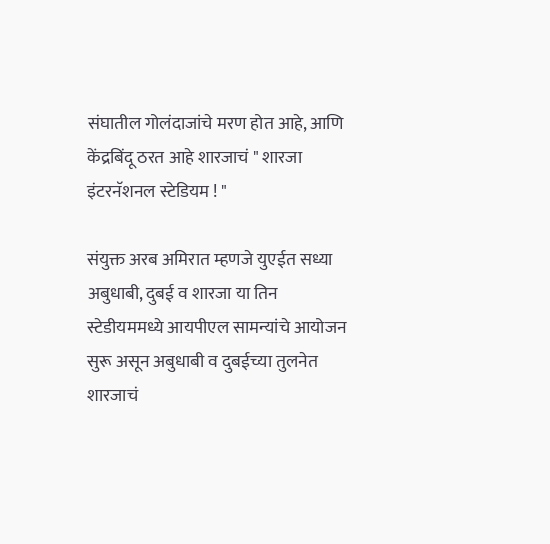संघातील गोलंदाजांचे मरण होत आहे, आणि केंद्रबिंदू ठरत आहे शारजाचं " शारजा इंटरनॅशनल स्टेडियम ! "

संयुक्त अरब अमिरात म्हणजे युएईत सध्या अबुधाबी, दुबई व शारजा या तिन स्टेडीयममध्ये आयपीएल सामन्यांचे आयोजन सुरू असून अबुधाबी व दुबईच्या तुलनेत शारजाचं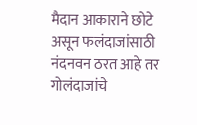मैदान आकाराने छोटे असून फलंदाजांसाठी नंदनवन ठरत आहे तर गोलंदाजांचे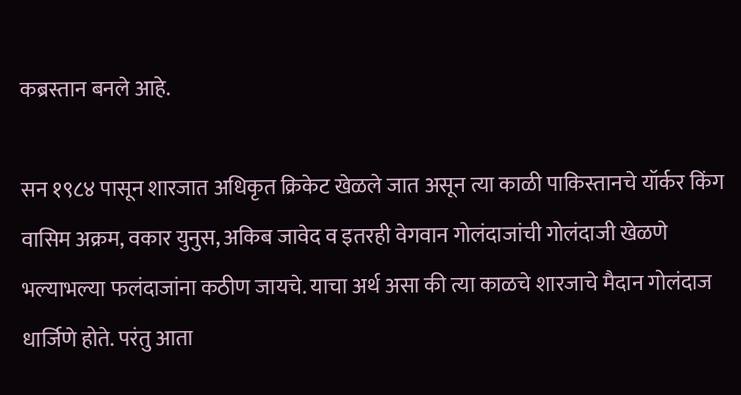कब्रस्तान बनले आहे.

सन १९८४ पासून शारजात अधिकृत क्रिकेट खेळले जात असून त्या काळी पाकिस्तानचे यॉर्कर किंग वासिम अक्रम, वकार युनुस, अकिब जावेद व इतरही वेगवान गोलंदाजांची गोलंदाजी खेळणे भल्याभल्या फलंदाजांना कठीण जायचे. याचा अर्थ असा की त्या काळचे शारजाचे मैदान गोलंदाज धार्जिणे होते. परंतु आता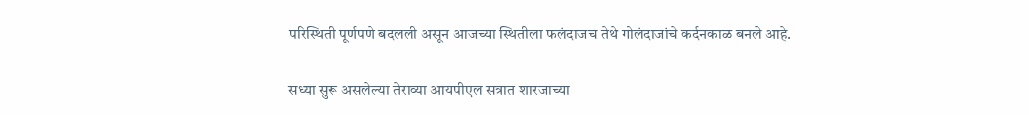परिस्थिती पूर्णपणे बदलली असून आजच्या स्थितीला फलंदाजच तेथे गोलंदाजांचे कर्दनकाळ बनले आहे.

सध्या सुरू असलेल्या तेराव्या आयपीएल सत्रात शारजाच्या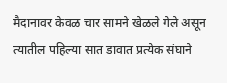मैदानावर केवळ चार सामने खेळले गेले असून त्यातील पहिल्या सात डावात प्रत्येक संघाने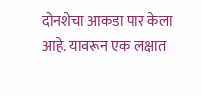दोनशेचा आकडा पार केला आहे. यावरून एक लक्षात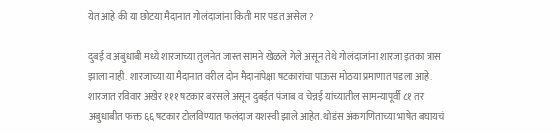येत आहे की या छोटया मैदानात गोलंदाजांना किती मार पडत असेल ?

दुबई व अबुधाबी मध्ये शारजाच्या तुलनेत जास्त सामने खेळले गेले असून तेथे गोलंदाजांना शारजा इतका त्रास झाला नाही. शारजाच्या या मैदानात वरील दोन मैदानांपेक्षा षटकारांचा पाऊस मोठया प्रमाणात पडला आहे. शारजात रविवार अखेर १११ षटकार बरसले असून दुबईत पंजाब व चेन्नई यांच्यातील सामन्यापूर्वी ८१ तर अबुधाबीत फक्त ६६ षटकार टोलविण्यात फलंदाज यशस्वी झाले आहेत. थोडंस अंकगणिताच्या भाषेत बघायचं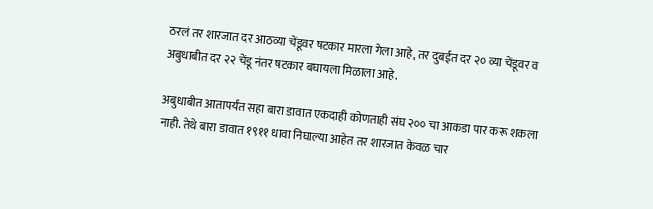ठरलं तर शारजात दर आठव्या चेंडूवर षटकार मारला गेला आहे, तर दुबईत दर २० व्या चेंडूवर व अबुधाबीत दर २२ चेंडू नंतर षटकार बघायला मिळाला आहे.

अबुधाबीत आतापर्यंत सहा बारा डावात एकदाही कोणताही संघ २०० चा आकडा पार करू शकला नाही. तेथे बारा डावात १९११ धावा निघाल्या आहेत तर शारजात केवळ चार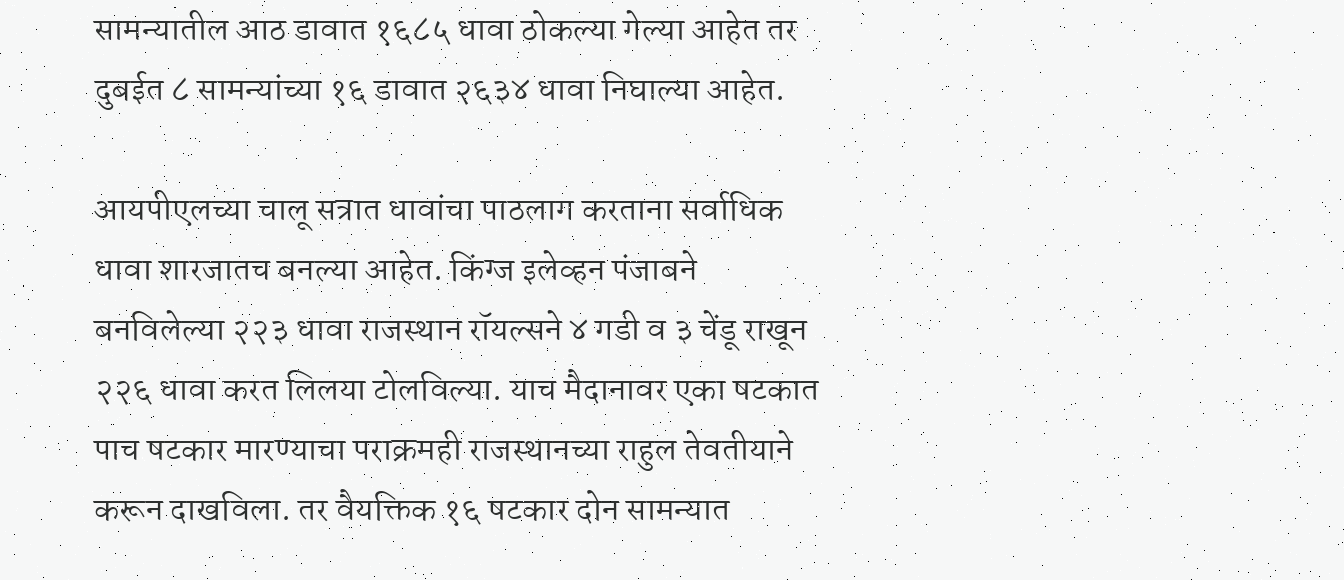सामन्यातील आठ डावात १६८५ धावा ठोकल्या गेल्या आहेत तर दुबईत ८ सामन्यांच्या १६ डावात २६३४ धावा निघाल्या आहेत.

आयपीएलच्या चालू सत्रात धावांचा पाठलाग करताना सर्वाधिक धावा शारजातच बनल्या आहेत. किंग्ज इलेव्हन पंजाबने बनविलेल्या २२३ धावा राजस्थान रॉयल्सने ४ गडी व ३ चेंडू राखून २२६ धावा करत लिलया टोलविल्या. याच मैदानावर एका षटकात पाच षटकार मारण्याचा पराक्रमही राजस्थानच्या राहुल तेवतीयाने करून दाखविला. तर वैयक्तिक १६ षटकार दोन सामन्यात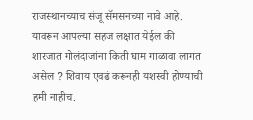राजस्थानच्याच संजू सॅमसनच्या नावे आहे. यावरून आपल्या सहज लक्षात येईल की शारजात गोलंदाजांना किती घाम गाळावा लागत असेल ? शिवाय एवढं करूनही यशस्वी होण्याची हमी नाहीच.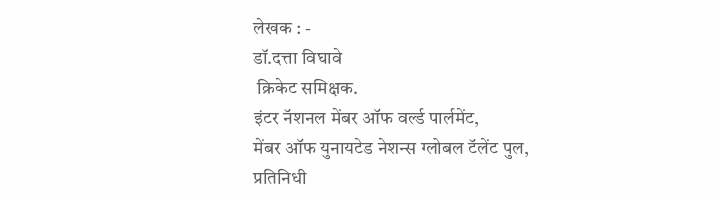लेखक : -
डॉ.दत्ता विघावे
 क्रिकेट समिक्षक.
इंटर नॅशनल मेंबर ऑफ वर्ल्ड पार्लमेंट,
मेंबर ऑफ युनायटेड नेशन्स ग्लोबल टॅलेंट पुल,
प्रतिनिधी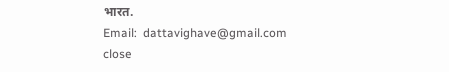भारत.
Email:  dattavighave@gmail.com
close